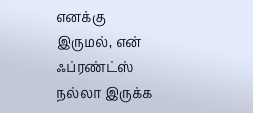எனக்கு இருமல், என் ஃப்ரண்ட்ஸ் நல்லா இருக்க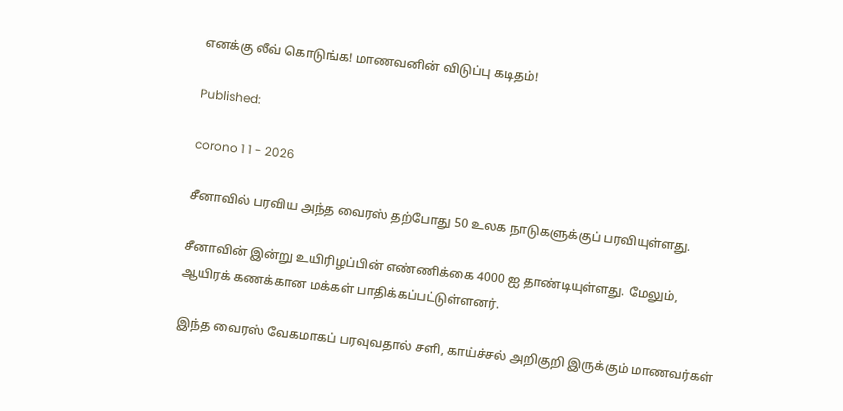எனக்கு லீவ் கொடுங்க! மாணவனின் விடுப்பு கடிதம்!

Published:

corono 1 1 - 2026

சீனாவில் பரவிய அந்த வைரஸ் தற்போது 50 உலக நாடுகளுக்குப் பரவியுள்ளது.

சீனாவின் இன்று உயிரிழப்பின் எண்ணிக்கை 4000 ஐ தாண்டியுள்ளது. மேலும், ஆயிரக் கணக்கான மக்கள் பாதிக்கப்பட்டுள்ளனர்.

இந்த வைரஸ் வேகமாகப் பரவுவதால் சளி, காய்ச்சல் அறிகுறி இருக்கும் மாணவர்கள்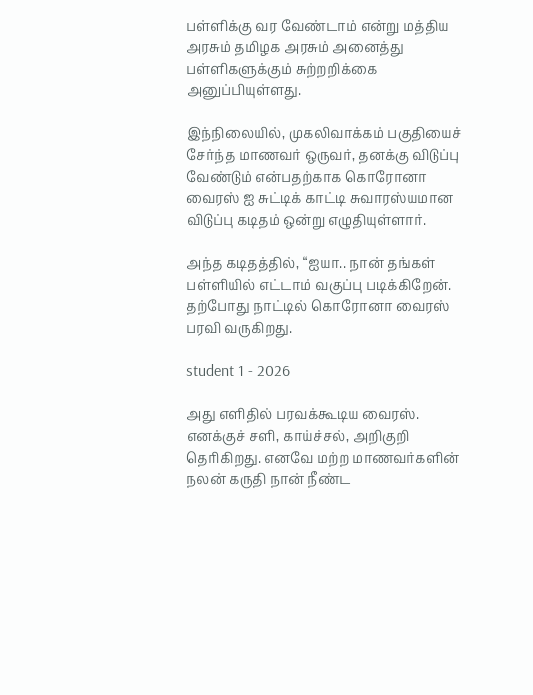பள்ளிக்கு வர வேண்டாம் என்று மத்திய அரசும் தமிழக அரசும் அனைத்து பள்ளிகளுக்கும் சுற்றறிக்கை அனுப்பியுள்ளது.

இந்நிலையில், முகலிவாக்கம் பகுதியைச் சேர்ந்த மாணவர் ஒருவர், தனக்கு விடுப்பு வேண்டும் என்பதற்காக கொரோனா வைரஸ் ஐ சுட்டிக் காட்டி சுவாரஸ்யமான விடுப்பு கடிதம் ஒன்று எழுதியுள்ளார்.

அந்த கடிதத்தில், “ஐயா.. நான் தங்கள் பள்ளியில் எட்டாம் வகுப்பு படிக்கிறேன். தற்போது நாட்டில் கொரோனா வைரஸ் பரவி வருகிறது.

student 1 - 2026

அது எளிதில் பரவக்கூடிய வைரஸ். எனக்குச் சளி, காய்ச்சல், அறிகுறி தெரிகிறது. எனவே மற்ற மாணவர்களின் நலன் கருதி நான் நீண்ட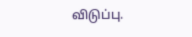விடுப்பு.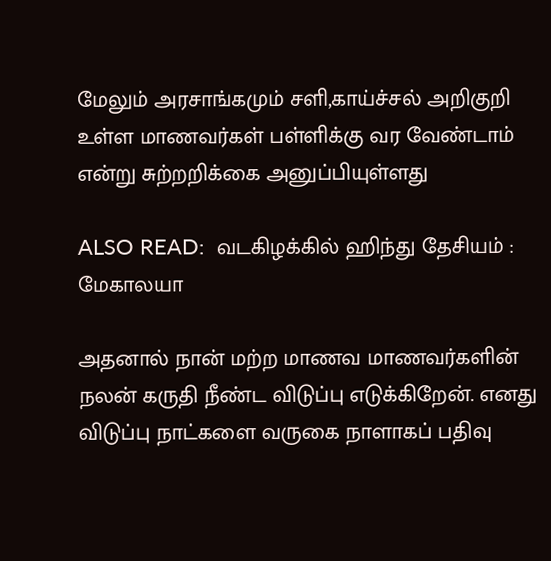மேலும் அரசாங்கமும் சளி,காய்ச்சல் அறிகுறி உள்ள மாணவர்கள் பள்ளிக்கு வர வேண்டாம் என்று சுற்றறிக்கை அனுப்பியுள்ளது

ALSO READ:  வடகிழக்கில் ஹிந்து தேசியம் : மேகாலயா

அதனால் நான் மற்ற மாணவ மாணவர்களின் நலன் கருதி நீண்ட விடுப்பு எடுக்கிறேன். எனது விடுப்பு நாட்களை வருகை நாளாகப் பதிவு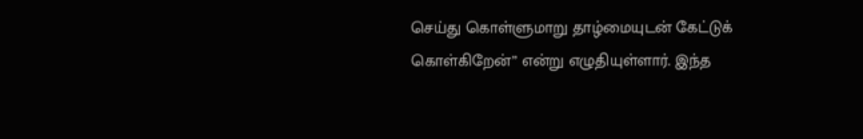செய்து கொள்ளுமாறு தாழ்மையுடன் கேட்டுக் கொள்கிறேன்” என்று எழுதியுள்ளார். இந்த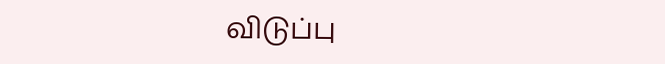விடுப்பு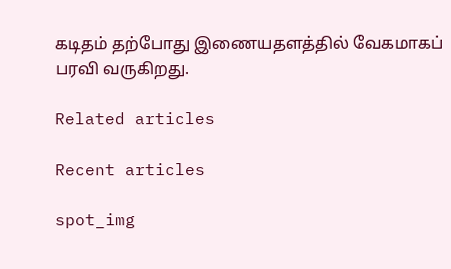கடிதம் தற்போது இணையதளத்தில் வேகமாகப் பரவி வருகிறது.

Related articles

Recent articles

spot_img